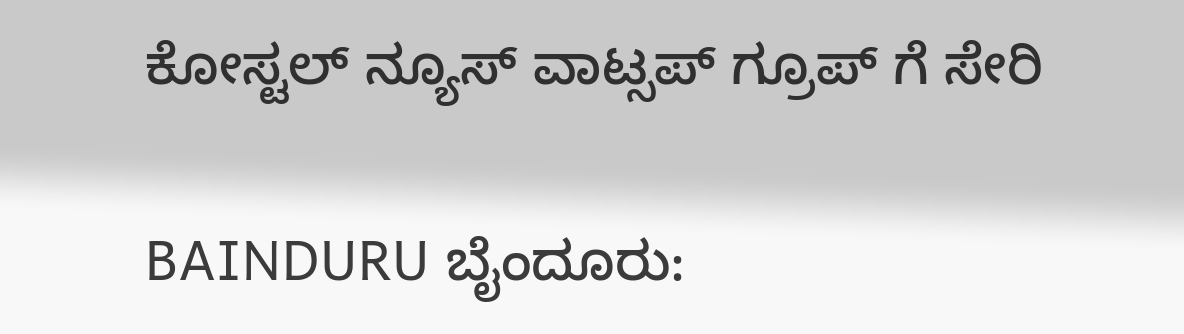ಕೋಸ್ಟಲ್ ನ್ಯೂಸ್ ವಾಟ್ಸಪ್ ಗ್ರೂಪ್ ಗೆ ಸೇರಿ

BAINDURU ಬೈಂದೂರು: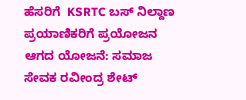ಹೆಸರಿಗೆ  KSRTC ಬಸ್ ನಿಲ್ದಾಣ ಪ್ರಯಾಣಿಕರಿಗೆ ಪ್ರಯೋಜನ ಆಗದ ಯೋಜನೆ: ಸಮಾಜ ಸೇವಕ ರವೀಂದ್ರ ಶೇಟ್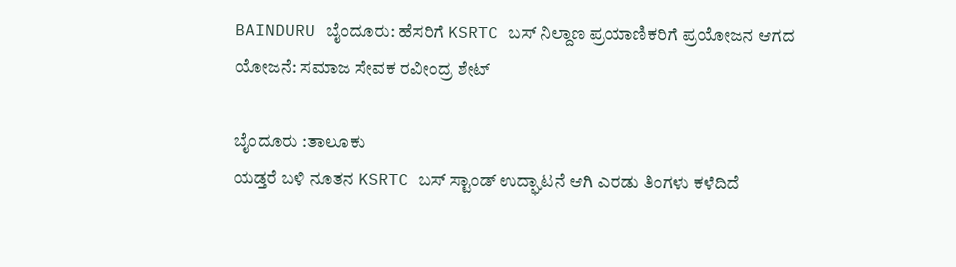BAINDURU ಬೈಂದೂರು: ಹೆಸರಿಗೆ KSRTC ಬಸ್ ನಿಲ್ದಾಣ ಪ್ರಯಾಣಿಕರಿಗೆ ಪ್ರಯೋಜನ ಆಗದ ಯೋಜನೆ: ಸಮಾಜ ಸೇವಕ ರವೀಂದ್ರ ಶೇಟ್

ಬೈಂದೂರು :ತಾಲೂಕು
ಯಡ್ತರೆ ಬಳಿ ನೂತನ KSRTC ಬಸ್ ಸ್ಟಾಂಡ್ ಉದ್ಘಾಟನೆ ಆಗಿ ಎರಡು ತಿಂಗಳು ಕಳೆದಿದೆ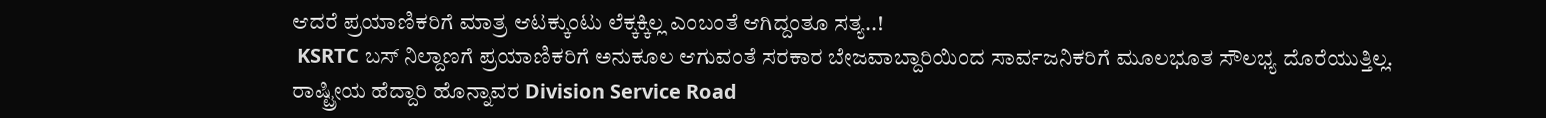ಆದರೆ ಪ್ರಯಾಣಿಕರಿಗೆ ಮಾತ್ರ ಆಟಕ್ಕುಂಟು ಲೆಕ್ಕಕ್ಕಿಲ್ಲ ಎಂಬಂತೆ ಆಗಿದ್ದಂತೂ ಸತ್ಯ..!
 KSRTC ಬಸ್ ನಿಲ್ದಾಣಗೆ ಪ್ರಯಾಣಿಕರಿಗೆ ಅನುಕೂಲ ಆಗುವಂತೆ ಸರಕಾರ ಬೇಜವಾಬ್ದಾರಿಯಿಂದ ಸಾರ್ವಜನಿಕರಿಗೆ ಮೂಲಭೂತ ಸೌಲಭ್ಯ ದೊರೆಯುತ್ತಿಲ್ಲ. ರಾಷ್ಟ್ರೀಯ ಹೆದ್ದಾರಿ ಹೊನ್ನಾವರ Division Service Road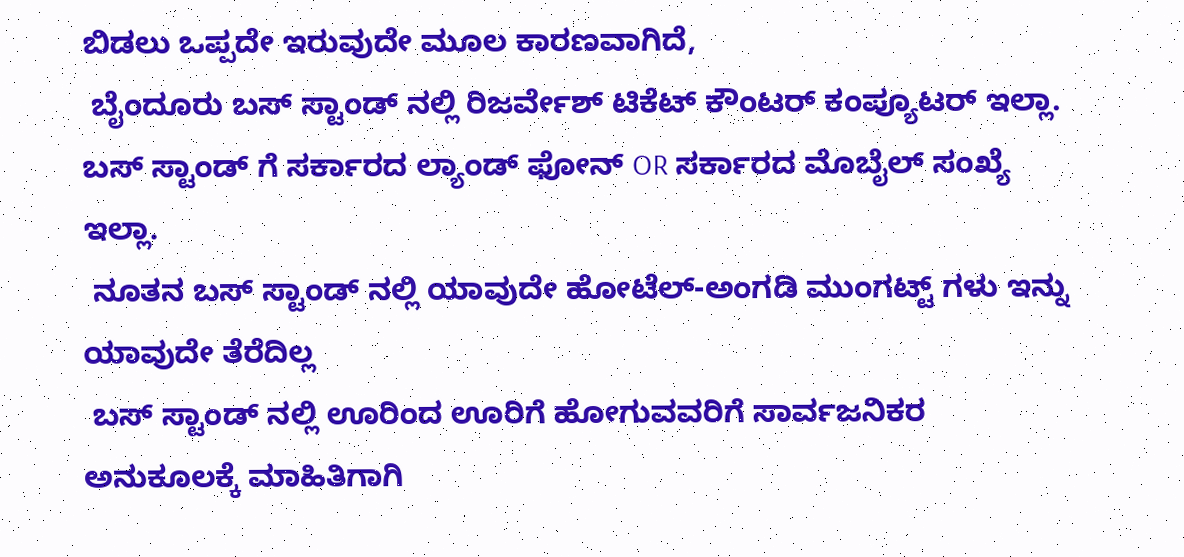ಬಿಡಲು ಒಪ್ಪದೇ ಇರುವುದೇ ಮೂಲ ಕಾರಣವಾಗಿದೆ,
 ಬೈಂದೂರು ಬಸ್ ಸ್ಟಾಂಡ್ ನಲ್ಲಿ ರಿಜರ್ವೇಶ್ ಟಿಕೆಟ್ ಕೌಂಟರ್ ಕಂಪ್ಯೂಟರ್ ಇಲ್ಲಾ.
ಬಸ್ ಸ್ಟಾಂಡ್ ಗೆ ಸರ್ಕಾರದ ಲ್ಯಾಂಡ್ ಫೋನ್ OR ಸರ್ಕಾರದ ಮೊಬೈಲ್ ಸಂಖ್ಯೆ ಇಲ್ಲಾ.
 ನೂತನ ಬಸ್ ಸ್ಟಾಂಡ್ ನಲ್ಲಿ ಯಾವುದೇ ಹೋಟೆಲ್-ಅಂಗಡಿ ಮುಂಗಟ್ಟ್ ಗಳು ಇನ್ನು ಯಾವುದೇ ತೆರೆದಿಲ್ಲ
 ಬಸ್ ಸ್ಟಾಂಡ್ ನಲ್ಲಿ ಊರಿಂದ ಊರಿಗೆ ಹೋಗುವವರಿಗೆ ಸಾರ್ವಜನಿಕರ ಅನುಕೂಲಕ್ಕೆ ಮಾಹಿತಿಗಾಗಿ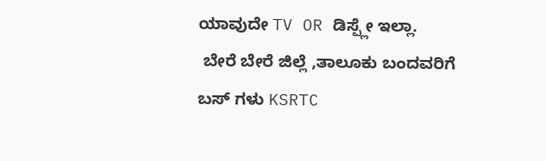ಯಾವುದೇ TV OR ಡಿಸ್ಪ್ಲೇ ಇಲ್ಲಾ.
 ಬೇರೆ ಬೇರೆ ಜಿಲ್ಲೆ ,ತಾಲೂಕು ಬಂದವರಿಗೆ ಬಸ್ ಗಳು KSRTC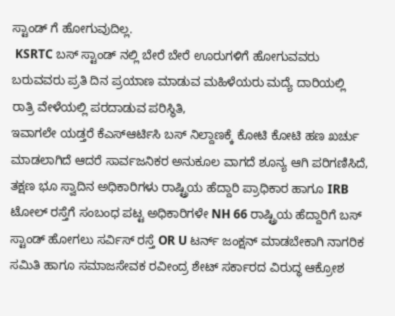ಸ್ಟಾಂಡ್ ಗೆ ಹೋಗುವುದಿಲ್ಲ.
 KSRTC ಬಸ್ ಸ್ಟಾಂಡ್ ನಲ್ಲಿ ಬೇರೆ ಬೇರೆ ಊರುಗಳಿಗೆ ಹೋಗುವವರು ಬರುವವರು ಪ್ರತಿ ದಿನ ಪ್ರಯಾಣ ಮಾಡುವ ಮಹಿಳೆಯರು ಮದ್ಯೆ ದಾರಿಯಲ್ಲಿ ರಾತ್ರಿ ವೇಳೆಯಲ್ಲಿ ಪರದಾಡುವ ಪರಿಸ್ಥಿತಿ,
ಇವಾಗಲೇ ಯಡ್ತರೆ ಕೆಎಸ್ಆರ್ಟಿಸಿ ಬಸ್ ನಿಲ್ದಾಣಕ್ಕೆ ಕೋಟಿ ಕೋಟಿ ಹಣ ಖರ್ಚು ಮಾಡಲಾಗಿದೆ ಆದರೆ ಸಾರ್ವಜನಿಕರ ಅನುಕೂಲ ವಾಗದೆ ಶೂನ್ಯ ಆಗಿ ಪರಿಗಣಿಸಿದೆ, ತಕ್ಷಣ ಭೂ ಸ್ವಾದಿನ ಅಧಿಕಾರಿಗಳು ರಾಷ್ಟ್ರಿಯ ಹೆದ್ದಾರಿ ಪ್ರಾಧಿಕಾರ ಹಾಗೂ IRB ಟೋಲ್ ರಸ್ತೆಗೆ ಸಂಬಂಧ ಪಟ್ಟ ಅಧಿಕಾರಿಗಳೇ NH 66 ರಾಷ್ಟ್ರಿಯ ಹೆದ್ದಾರಿಗೆ ಬಸ್ ಸ್ಟಾಂಡ್ ಹೋಗಲು ಸರ್ವಿಸ್ ರಸ್ತೆ OR U ಟರ್ನ್ ಜಂಕ್ಷನ್ ಮಾಡಬೇಕಾಗಿ ನಾಗರಿಕ ಸಮಿತಿ ಹಾಗೂ ಸಮಾಜಸೇವಕ ರವೀಂದ್ರ ಶೇಟ್ ಸರ್ಕಾರದ ವಿರುದ್ಧ ಆಕ್ರೋಶ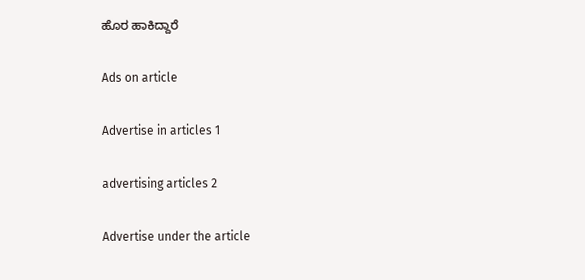ಹೊರ ಹಾಕಿದ್ದಾರೆ

Ads on article

Advertise in articles 1

advertising articles 2

Advertise under the article